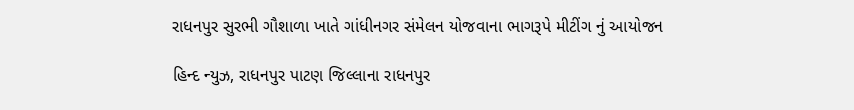રાધનપુર સુરભી ગૌશાળા ખાતે ગાંધીનગર સંમેલન યોજવાના ભાગરૂપે મીટીંગ નું આયોજન

હિન્દ ન્યુઝ, રાધનપુર પાટણ જિલ્લાના રાધનપુર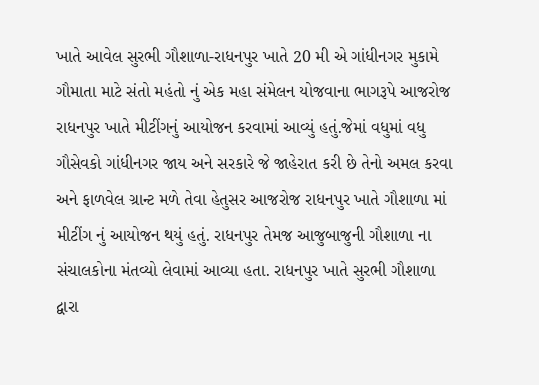ખાતે આવેલ સુરભી ગૌશાળા-રાધનપુર ખાતે 20 મી એ ગાંધીનગર મુકામે ગૌમાતા માટે સંતો મહંતો નું એક મહા સંમેલન યોજવાના ભાગરૂપે આજરોજ રાધનપુર ખાતે મીટીંગનું આયોજન કરવામાં આવ્યું હતું.જેમાં વધુમાં વધુ ગૌસેવકો ગાંધીનગર જાય અને સરકારે જે જાહેરાત કરી છે તેનો અમલ કરવા અને ફાળવેલ ગ્રાન્ટ મળે તેવા હેતુસર આજરોજ રાધનપુર ખાતે ગૌશાળા માં મીટીંગ નું આયોજન થયું હતું. રાધનપુર તેમજ આજુબાજુની ગૌશાળા ના સંચાલકોના મંતવ્યો લેવામાં આવ્યા હતા. રાધનપુર ખાતે સુરભી ગૌશાળા દ્વારા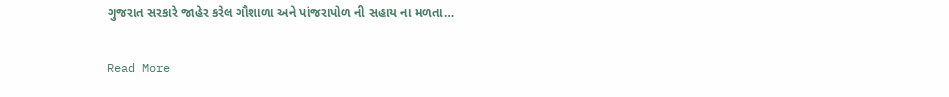ગુજરાત સરકારે જાહેર કરેલ ગૌશાળા અને પાંજરાપોળ ની સહાય ના મળતા…

Read More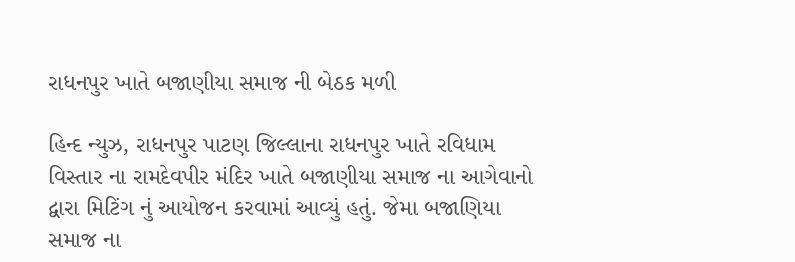રાધનપુર ખાતે બજાણીયા સમાજ ની બેઠક મળી

હિન્દ ન્યુઝ, રાધનપુર પાટણ જિલ્લાના રાધનપુર ખાતે રવિધામ વિસ્તાર ના રામદેવપીર મંદિર ખાતે બજાણીયા સમાજ ના આગેવાનો દ્વારા મિટિંગ નું આયોજન કરવામાં આવ્યું હતું. જેમા બજાણિયા સમાજ ના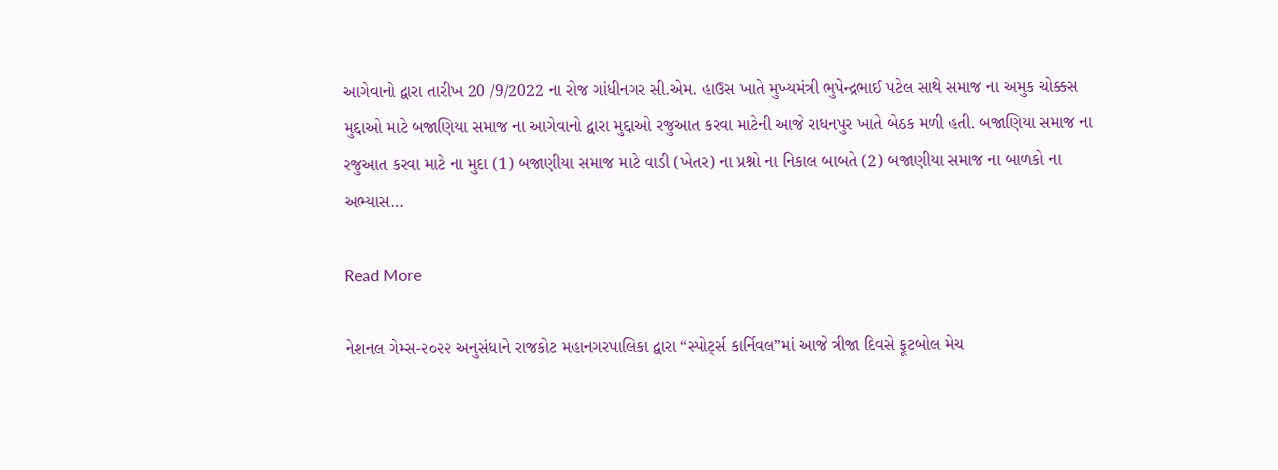આગેવાનો દ્વારા તારીખ 20 /9/2022 ના રોજ ગાંધીનગર સી.એમ. હાઉસ ખાતે મુખ્યમંત્રી ભુપેન્દ્રભાઈ પટેલ સાથે સમાજ ના અમુક ચોક્કસ મુદ્દાઓ માટે બજાણિયા સમાજ ના આગેવાનો દ્વારા મુદ્દાઓ રજુઆત કરવા માટેની આજે રાધનપુર ખાતે બેઠક મળી હતી. બજાણિયા સમાજ ના રજુઆત કરવા માટે ના મુદા (1) બજાણીયા સમાજ માટે વાડી (ખેતર) ના પ્રશ્નો ના નિકાલ બાબતે (2) બજાણીયા સમાજ ના બાળકો ના અભ્યાસ…

Read More

નેશનલ ગેમ્સ-૨૦૨૨ અનુસંધાને રાજકોટ મહાનગરપાલિકા દ્વારા “સ્પોર્ટ્સ કાર્નિવલ”માં આજે ત્રીજા દિવસે ફૂટબોલ મેચ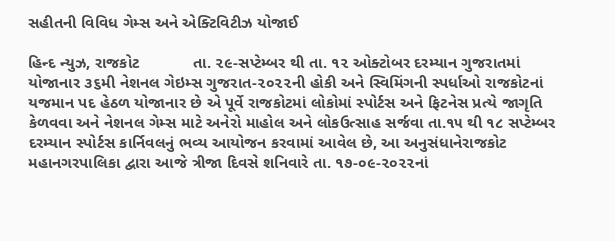સહીતની વિવિધ ગેમ્સ અને એક્ટિવિટીઝ યોજાઈ

હિન્દ ન્યુઝ, રાજકોટ            તા. ૨૯-સપ્ટેમ્બર થી તા. ૧૨ ઓક્ટોબર દરમ્યાન ગુજરાતમાં યોજાનાર ૩૬મી નેશનલ ગેઇમ્સ ગુજરાત-૨૦૨૨ની હોકી અને સ્વિમિંગની સ્પર્ધાઓ રાજકોટનાં યજમાન પદ હેઠળ યોજાનાર છે એ પૂર્વે રાજકોટમાં લોકોમાં સ્પોર્ટસ અને ફિટનેસ પ્રત્યે જાગૃતિ કેળવવા અને નેશનલ ગેમ્સ માટે અનેરો માહોલ અને લોકઉત્સાહ સર્જવા તા.૧૫ થી ૧૮ સપ્ટેમ્બર દરમ્યાન સ્પોર્ટસ કાર્નિવલનું ભવ્ય આયોજન કરવામાં આવેલ છે, આ અનુસંધાનેરાજકોટ મહાનગરપાલિકા દ્વારા આજે ત્રીજા દિવસે શનિવારે તા. ૧૭-૦૯-૨૦૨૨નાં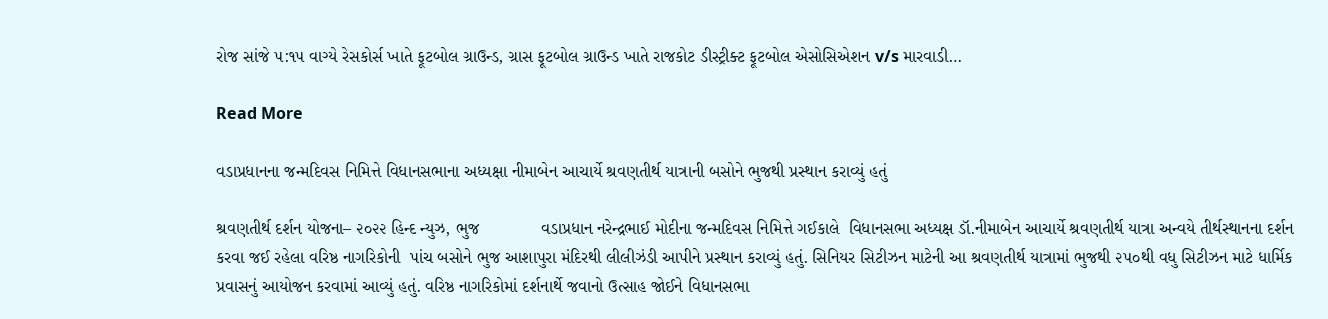રોજ સાંજે ૫:૧૫ વાગ્યે રેસકોર્સ ખાતે ફૂટબોલ ગ્રાઉન્ડ, ગ્રાસ ફૂટબોલ ગ્રાઉન્ડ ખાતે રાજકોટ ડીસ્ટ્રીક્ટ ફૂટબોલ એસોસિએશન v/s મારવાડી…

Read More

વડાપ્રધાનના જન્મદિવસ નિમિત્તે વિધાનસભાના અધ્યક્ષા નીમાબેન આચાર્યે શ્રવણતીર્થ યાત્રાની બસોને ભુજથી પ્રસ્થાન કરાવ્યું હતું

શ્રવણતીર્થ દર્શન યોજના– ૨૦૨૨ હિન્દ ન્યુઝ, ભુજ             વડાપ્રધાન નરેન્દ્રભાઈ મોદીના જન્મદિવસ નિમિત્તે ગઈકાલે  વિધાનસભા અધ્યક્ષ ડૉ.નીમાબેન આચાર્યે શ્રવણતીર્થ યાત્રા અન્વયે તીર્થસ્થાનના દર્શન કરવા જઈ રહેલા વરિષ્ઠ નાગરિકોની  પાંચ બસોને ભુજ આશાપુરા મંદિરથી લીલીઝંડી આપીને પ્રસ્થાન કરાવ્યું હતું. સિનિયર સિટીઝન માટેની આ શ્રવણતીર્થ યાત્રામાં ભુજથી ૨૫૦થી વધુ સિટીઝન માટે ધાર્મિક પ્રવાસનું આયોજન કરવામાં આવ્યું હતું. વરિષ્ઠ નાગરિકોમાં દર્શનાર્થે જવાનો ઉત્સાહ જોઈને વિધાનસભા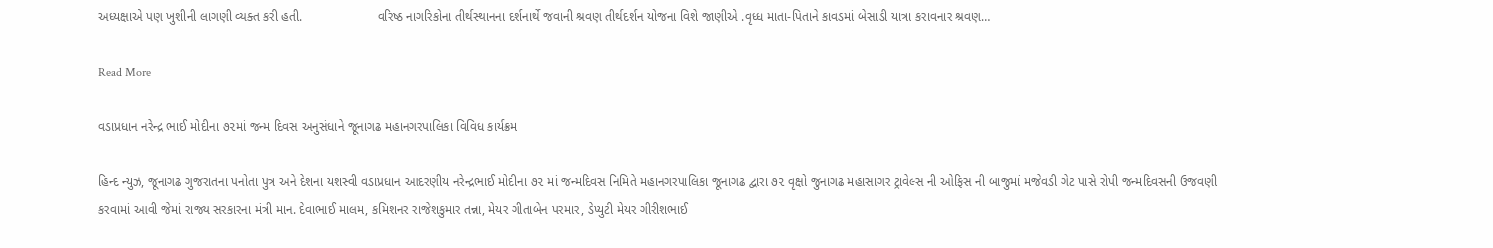અધ્યક્ષાએ પણ ખુશીની લાગણી વ્યક્ત કરી હતી.                     વરિષ્ઠ નાગરિકોના તીર્થસ્થાનના દર્શનાર્થે જવાની શ્રવણ તીર્થદર્શન યોજના વિશે જાણીએ .વૃધ્ધ માતા-પિતાને કાવડમાં બેસાડી યાત્રા કરાવનાર શ્રવણ…

Read More

વડાપ્રધાન નરેન્દ્ર ભાઈ મોદીના ૭૨માં જન્મ દિવસ અનુસંધાને જૂનાગઢ મહાનગરપાલિકા વિવિધ કાર્યક્રમ

હિન્દ ન્યુઝ, જૂનાગઢ ગુજરાતના પનોતા પુત્ર અને દેશના યશસ્વી વડાપ્રધાન આદરણીય નરેન્દ્રભાઈ મોદીના ૭૨ માં જન્મદિવસ નિમિતે મહાનગરપાલિકા જૂનાગઢ દ્વારા ૭૨ વૃક્ષો જુનાગઢ મહાસાગર ટ્રાવેલ્સ ની ઓફિસ ની બાજુમાં મજેવડી ગેટ પાસે રોપી જન્મદિવસની ઉજવણી કરવામાં આવી જેમાં રાજ્ય સરકારના મંત્રી માન. દેવાભાઈ માલમ, કમિશનર રાજેશકુમાર તન્ના, મેયર ગીતાબેન પરમાર, ડેપ્યુટી મેયર ગીરીશભાઈ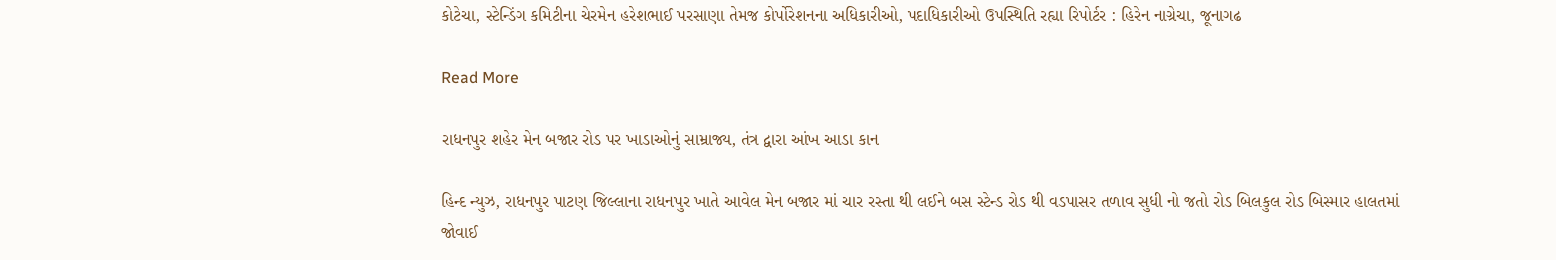કોટેચા, સ્ટેન્ડિંગ કમિટીના ચેરમેન હરેશભાઈ પરસાણા તેમજ કોર્પોરેશનના અધિકારીઓ, પદાધિકારીઓ ઉપસ્થિતિ રહ્યા રિપોર્ટર : હિરેન નાગ્રેચા, જૂનાગઢ

Read More

રાધનપુર શહેર મેન બજાર રોડ પર ખાડાઓનું સામ્રાજ્ય, તંત્ર દ્વારા આંખ આડા કાન

હિન્દ ન્યુઝ, રાધનપુર પાટણ જિલ્લાના રાધનપુર ખાતે આવેલ મેન બજાર માં ચાર રસ્તા થી લઈને બસ સ્ટેન્ડ રોડ થી વડપાસર તળાવ સુધી નો જતો રોડ બિલકુલ રોડ બિસ્માર હાલતમાં જોવાઈ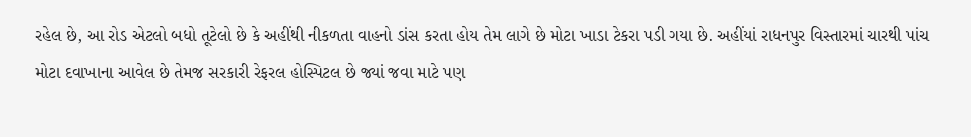રહેલ છે, આ રોડ એટલો બધો તૂટેલો છે કે અહીંથી નીકળતા વાહનો ડાંસ કરતા હોય તેમ લાગે છે મોટા ખાડા ટેકરા પડી ગયા છે. અહીંયાં રાધનપુર વિસ્તારમાં ચારથી પાંચ મોટા દવાખાના આવેલ છે તેમજ સરકારી રેફરલ હોસ્પિટલ છે જ્યાં જવા માટે પણ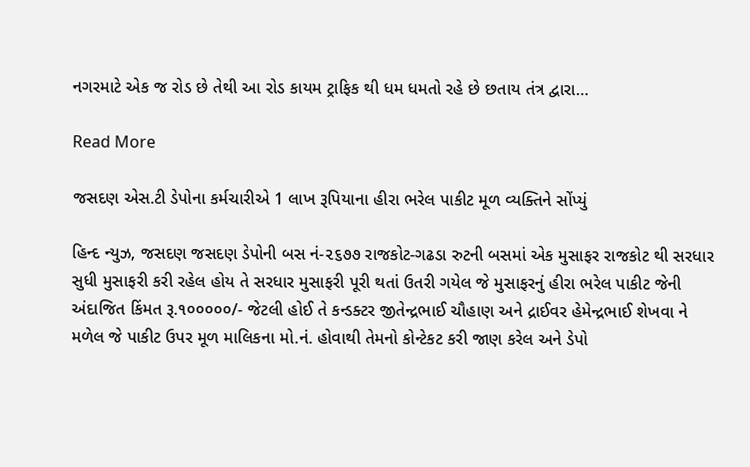નગરમાટે એક જ રોડ છે તેથી આ રોડ કાયમ ટ્રાફિક થી ધમ ધમતો રહે છે છતાય તંત્ર દ્વારા…

Read More

જસદણ એસ.ટી ડેપોના કર્મચારીએ 1 લાખ રૂપિયાના હીરા ભરેલ પાકીટ મૂળ વ્યક્તિને સોંપ્યું

હિન્દ ન્યુઝ, જસદણ જસદણ ડેપોની બસ નં-૨૬૭૭ રાજકોટ-ગઢડા રુટની બસમાં એક મુસાફર રાજકોટ થી સરધાર સુધી મુસાફરી કરી રહેલ હોય તે સરધાર મુસાફરી પૂરી થતાં ઉતરી ગયેલ જે મુસાફરનું હીરા ભરેલ પાકીટ જેની અંદાજિત કિંમત રૂ.૧૦૦૦૦૦/- જેટલી હોઈ તે કન્ડક્ટર જીતેન્દ્રભાઈ ચૌહાણ અને દ્રાઈવર હેમેન્દ્રભાઈ શેખવા ને મળેલ જે પાકીટ ઉપર મૂળ માલિકના મો.નં. હોવાથી તેમનો કોન્ટેકટ કરી જાણ કરેલ અને ડેપો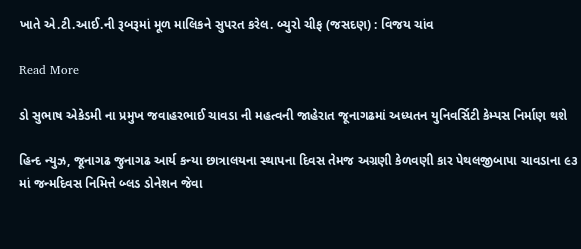ખાતે એ.ટી.આઈ.ની રૂબરૂમાં મૂળ માલિકને સુપરત કરેલ. બ્યુરો ચીફ (જસદણ) : વિજય ચાંવ

Read More

ડો સુભાષ એકેડમી ના પ્રમુખ જવાહરભાઈ ચાવડા ની મહત્વની જાહેરાત જૂનાગઢમાં અધ્યતન યુનિવર્સિટી કેમ્પસ નિર્માણ થશે

હિન્દ ન્યુઝ, જૂનાગઢ જુનાગઢ આર્ય કન્યા છાત્રાલયના સ્થાપના દિવસ તેમજ અગ્રણી કેળવણી કાર પેથલજીબાપા ચાવડાના ૯૩ માં જન્મદિવસ નિમિત્તે બ્લડ ડોનેશન જેવા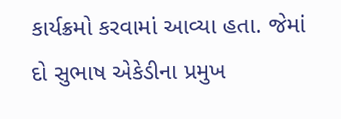કાર્યક્રમો કરવામાં આવ્યા હતા. જેમાં દો સુભાષ એકેડીના પ્રમુખ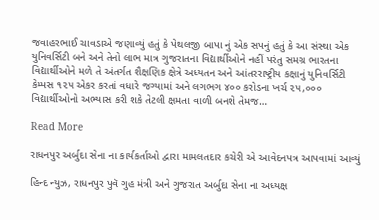જવાહરભાઈ ચાવડાએ જણાવ્યું હતું કે પેથલજી બાપા નું એક સપનું હતું કે આ સંસ્થા એક યુનિવર્સિટી બને અને તેનો લાભ માત્ર ગુજરાતના વિદ્યાર્થીઓને નહીં પરંતુ સમગ્ર ભારતના વિદ્યાર્થીઓને મળે તે અંતર્ગત શૈક્ષણિક ક્ષેત્રે અધ્યતન અને આંતરરાષ્ટ્રીય કક્ષાનું યુનિવર્સિટી કેમ્પસ ૧૨૫ એકર કરતાં વધારે જગ્યામાં અને લગભગ ૪૦૦ કરોડના ખર્ચ ૨૫,૦૦૦ વિદ્યાર્થીઓનો અભ્યાસ કરી શકે તેટલી ક્ષમતા વાળી બનશે તેમજ…

Read More

રાધનપુર અર્બુદા સેના ના કાર્યકર્તાઓ દ્વારા મામલતદાર કચેરી એ આવેદનપત્ર આપવામાં આવ્યું

હિન્દ ન્યુઝ, રાધનપુર પુવૅ ગુહ મંત્રી અને ગુજરાત અર્બુદા સેના ના અધ્યક્ષ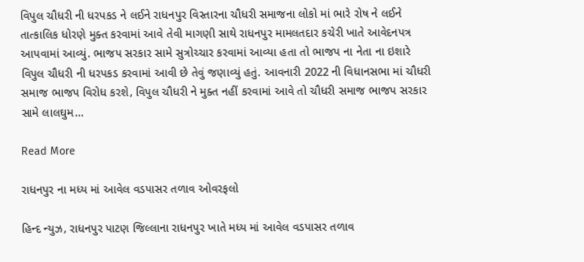વિપુલ ચૌધરી ની ધરપકડ ને લઈને રાધનપુર વિસ્તારના ચૌધરી સમાજના લોકો માં ભારે રોષ ને લઈને તાત્કાલિક ધોરણે મુક્ત કરવામાં આવે તેવી માગણી સાથે રાધનપુર મામલતદાર કચેરી ખાતે આવેદનપત્ર આપવામાં આવ્યું. ભાજપ સરકાર સામે સુત્રોચ્ચાર કરવામાં આવ્યા હતા તો ભાજપ ના નેતા ના ઇશારે વિપુલ ચૌધરી ની ધરપકડ કરવામાં આવી છે તેવું જણાવ્યું હતું. આવનારી 2022 ની વિધાનસભા માં ચૌધરી સમાજ ભાજપ વિરોધ કરશે, વિપુલ ચૌધરી ને મુક્ત નહીં કરવામાં આવે તો ચૌધરી સમાજ ભાજપ સરકાર સામે લાલઘુમ…

Read More

રાધનપુર ના મધ્ય માં આવેલ વડપાસર તળાવ ઓવરફલો

હિન્દ ન્યુઝ, રાધનપુર પાટણ જિલ્લાના રાધનપુર ખાતે મધ્ય માં આવેલ વડપાસર તળાવ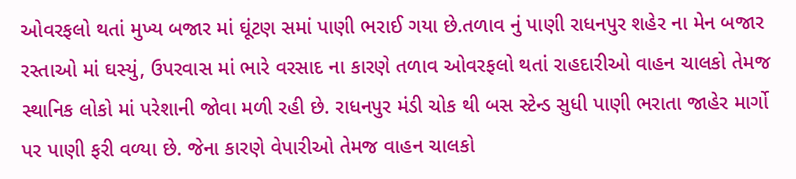ઓવરફલો થતાં મુખ્ય બજાર માં ઘૂંટણ સમાં પાણી ભરાઈ ગયા છે.તળાવ નું પાણી રાધનપુર શહેર ના મેન બજાર રસ્તાઓ માં ઘસ્યું, ઉપરવાસ માં ભારે વરસાદ ના કારણે તળાવ ઓવરફલો થતાં રાહદારીઓ વાહન ચાલકો તેમજ સ્થાનિક લોકો માં પરેશાની જોવા મળી રહી છે. રાધનપુર મંડી ચોક થી બસ સ્ટેન્ડ સુધી પાણી ભરાતા જાહેર માર્ગો પર પાણી ફરી વળ્યા છે. જેના કારણે વેપારીઓ તેમજ વાહન ચાલકો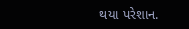થયા પરેશાન.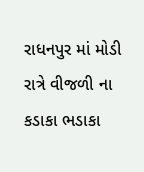રાધનપુર માં મોડી રાત્રે વીજળી ના કડાકા ભડાકા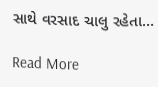સાથે વરસાદ ચાલુ રહેતા…

Read More